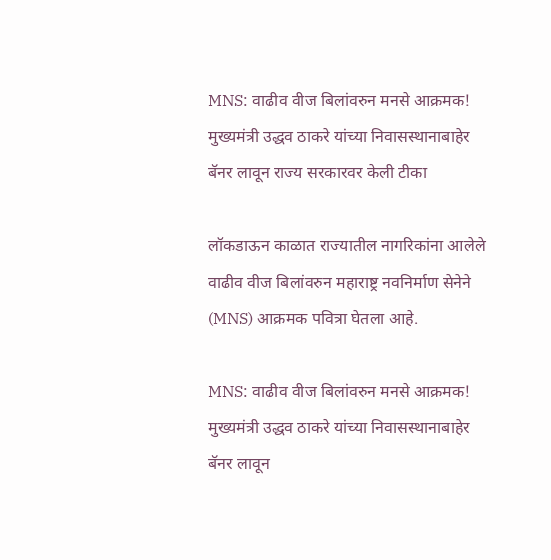MNS: वाढीव वीज बिलांवरुन मनसे आक्रमक! मुख्यमंत्री उद्धव ठाकरे यांच्या निवासस्थानाबाहेर बॅनर लावून राज्य सरकारवर केली टीका

लॉकडाऊन काळात राज्यातील नागरिकांना आलेले वाढीव वीज बिलांवरुन महाराष्ट्र नवनिर्माण सेनेने (MNS) आक्रमक पवित्रा घेतला आहे.

MNS: वाढीव वीज बिलांवरुन मनसे आक्रमक! मुख्यमंत्री उद्धव ठाकरे यांच्या निवासस्थानाबाहेर बॅनर लावून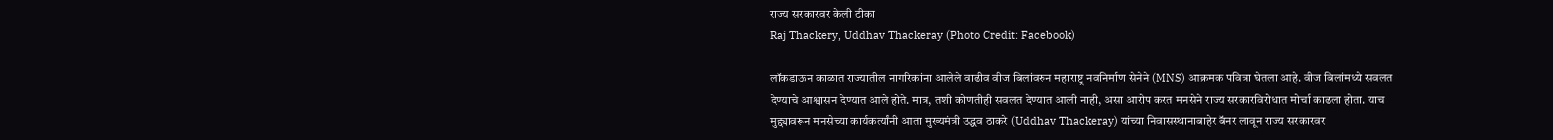राज्य सरकारवर केली टीका
Raj Thackery, Uddhav Thackeray (Photo Credit: Facebook)

लॉकडाऊन काळात राज्यातील नागरिकांना आलेले वाढीव वीज बिलांवरुन महाराष्ट्र नवनिर्माण सेनेने (MNS) आक्रमक पवित्रा घेतला आहे. वीज बिलांमध्ये सवलत देण्याचे आश्वासन देण्यात आले होते. मात्र, तशी कोणतीही सवलत देण्यात आली नाही, असा आरोप करत मनसेने राज्य सरकारविरोधात मोर्चा काढला होता. याच मुद्द्यावरून मनसेच्या कार्यकर्त्यांनी आता मुख्यमंत्री उद्धव ठाकरे (Uddhav Thackeray) यांच्या निवासस्थानाबाहेर बॅनर लावून राज्य सरकारवर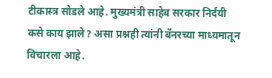टीकास्त्र सोडले आहे. मुख्यमंत्री साहेब सरकार निर्दयी कसे काय झाले? असा प्रश्नही त्यांनी बॅनरच्या माध्यमातून विचारला आहे.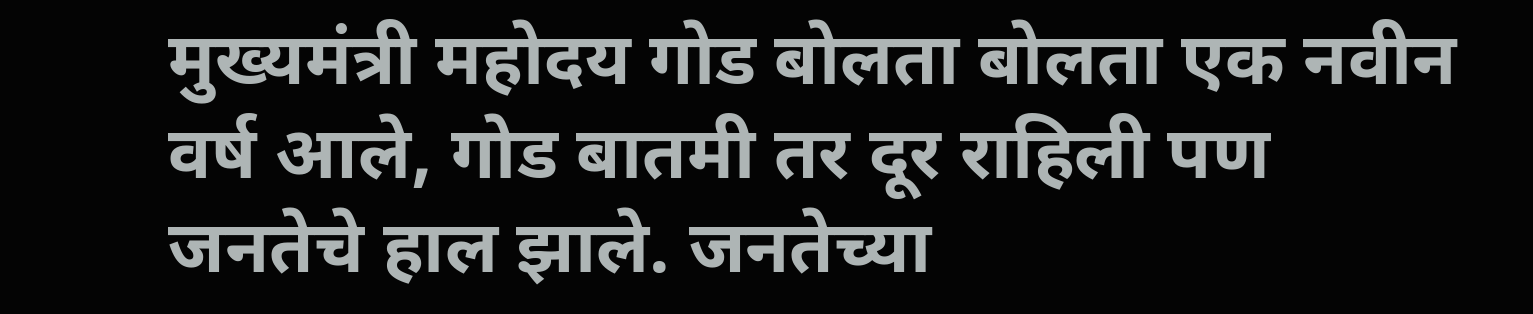मुख्यमंत्री महोदय गोड बोलता बोलता एक नवीन वर्ष आले, गोड बातमी तर दूर राहिली पण जनतेचे हाल झाले. जनतेच्या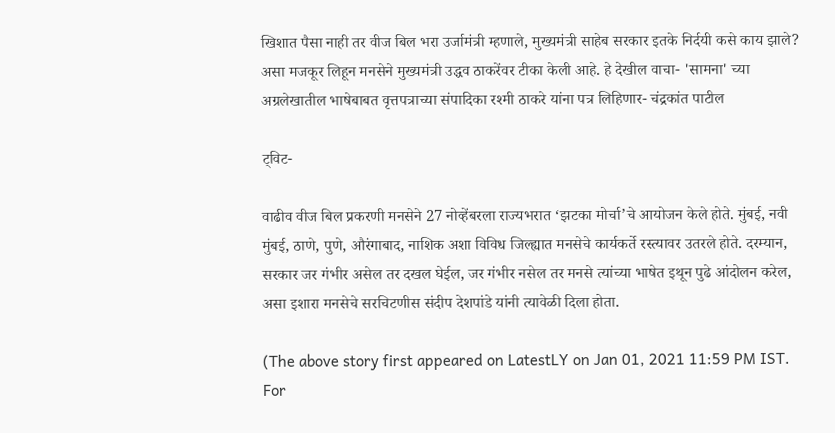खिशात पैसा नाही तर वीज बिल भरा उर्जामंत्री म्हणाले, मुख्यमंत्री साहेब सरकार इतके निर्दयी कसे काय झाले? असा मजकूर लिहून मनसेने मुख्यमंत्री उद्धव ठाकरेंवर टीका केली आहे. हे देखील वाचा- 'सामना' च्या अग्रलेखातील भाषेबाबत वृत्तपत्राच्या संपादिका रश्मी ठाकरे यांना पत्र लिहिणार- चंद्रकांत पाटील

ट्विट-

वाढीव वीज बिल प्रकरणी मनसेने 27 नोव्हेंबरला राज्यभरात ‘झटका मोर्चा’चे आयोजन केले होते. मुंबई, नवी मुंबई, ठाणे, पुणे, औरंगाबाद, नाशिक अशा विविध जिल्ह्यात मनसेचे कार्यकर्ते रस्त्यावर उतरले होते. दरम्यान, सरकार जर गंभीर असेल तर दखल घेईल, जर गंभीर नसेल तर मनसे त्यांच्या भाषेत इथून पुढे आंदोलन करेल, असा इशारा मनसेचे सरचिटणीस संदीप देशपांडे यांनी त्यावेळी दिला होता.

(The above story first appeared on LatestLY on Jan 01, 2021 11:59 PM IST. For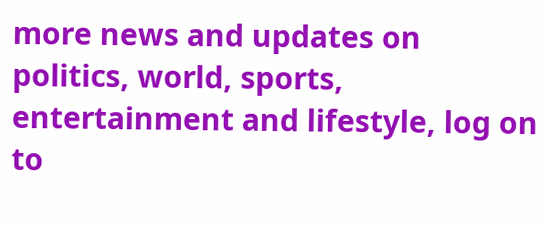more news and updates on politics, world, sports, entertainment and lifestyle, log on to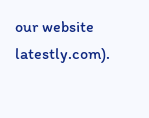our website latestly.com).